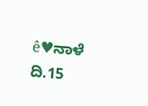ê♥ನಾಳೆ ದಿ.15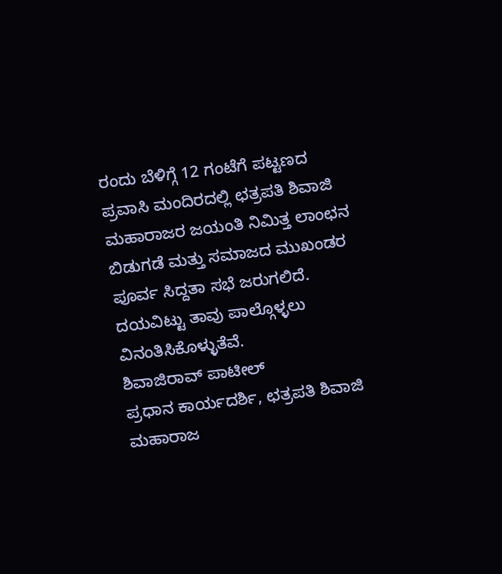ರಂದು ಬೆಳಿಗ್ಗೆ 12 ಗಂಟೆಗೆ ಪಟ್ಟಣದ ಪ್ರವಾಸಿ ಮಂದಿರದಲ್ಲಿ ಛತ್ರಪತಿ ಶಿವಾಜಿ ಮಹಾರಾಜರ ಜಯಂತಿ ನಿಮಿತ್ತ ಲಾಂಛನ ಬಿಡುಗಡೆ ಮತ್ತು ಸಮಾಜದ ಮುಖಂಡರ ಪೂರ್ವ ಸಿದ್ದತಾ ಸಭೆ ಜರುಗಲಿದೆ. ದಯವಿಟ್ಟು ತಾವು ಪಾಲ್ಗೊಳ್ಳಲು ವಿನಂತಿಸಿಕೊಳ್ಳುತೆವೆ.
ಶಿವಾಜಿರಾವ್ ಪಾಟೀಲ್
ಪ್ರಧಾನ ಕಾರ್ಯದರ್ಶಿ, ಛತ್ರಪತಿ ಶಿವಾಜಿ ಮಹಾರಾಜ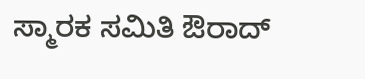ಸ್ಮಾರಕ ಸಮಿತಿ ಔರಾದ್